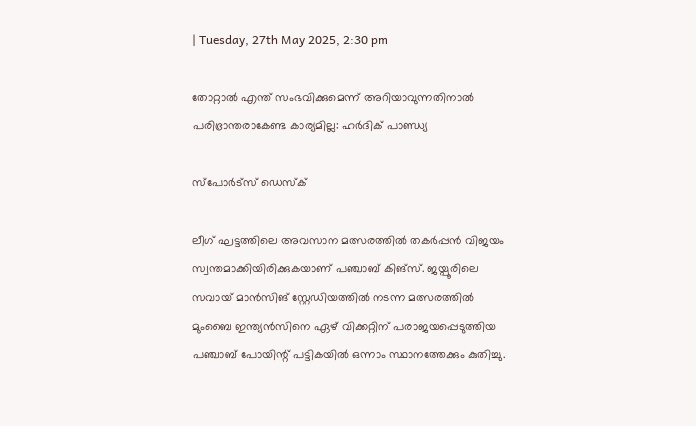| Tuesday, 27th May 2025, 2:30 pm

തോറ്റാല്‍ എന്ത് സംഭവിക്കുമെന്ന് അറിയാവുന്നതിനാല്‍ പരിഭ്രാന്തരാകേണ്ട കാര്യമില്ല: ഹര്‍ദിക് പാണ്ഡ്യ

സ്പോര്‍ട്സ് ഡെസ്‌ക്

ലീഗ് ഘട്ടത്തിലെ അവസാന മത്സരത്തില്‍ തകര്‍പ്പന്‍ വിജയം സ്വന്തമാക്കിയിരിക്കുകയാണ് പഞ്ചാബ് കിങ്സ്. ജയ്പൂരിലെ സവായ് മാന്‍സിങ് സ്റ്റേഡിയത്തില്‍ നടന്ന മത്സരത്തില്‍ മുംബൈ ഇന്ത്യന്‍സിനെ ഏഴ് വിക്കറ്റിന് പരാജയപ്പെടുത്തിയ പഞ്ചാബ് പോയിന്റ് പട്ടികയില്‍ ഒന്നാം സ്ഥാനത്തേക്കും കുതിച്ചു.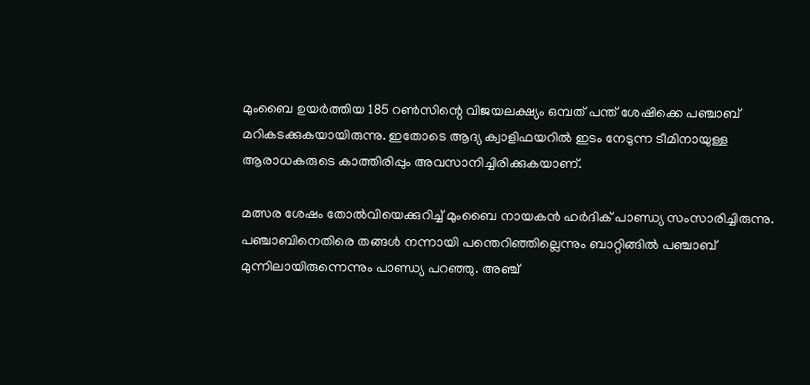മുംബൈ ഉയര്‍ത്തിയ 185 റണ്‍സിന്റെ വിജയലക്ഷ്യം ഒമ്പത് പന്ത് ശേഷിക്കെ പഞ്ചാബ് മറികടക്കുകയായിരുന്നു. ഇതോടെ ആദ്യ ക്വാളിഫയറില്‍ ഇടം നേടുന്ന ടീമിനായുള്ള ആരാധകരുടെ കാത്തിരിപ്പും അവസാനിച്ചിരിക്കുകയാണ്.

മത്സര ശേഷം തോല്‍വിയെക്കുറിച്ച് മുംബൈ നായകന്‍ ഹര്‍ദിക് പാണ്ഡ്യ സംസാരിച്ചിരുന്നു. പഞ്ചാബിനെതിരെ തങ്ങള്‍ നന്നായി പന്തെറിഞ്ഞില്ലെന്നും ബാറ്റിങ്ങില്‍ പഞ്ചാബ് മുന്നിലായിരുന്നെന്നും പാണ്ഡ്യ പറഞ്ഞു. അഞ്ച്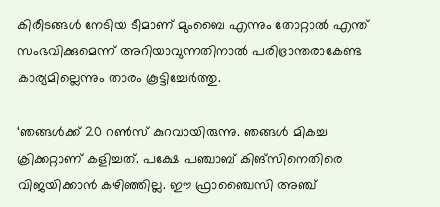കിരീടങ്ങള്‍ നേടിയ ടീമാണ് മുംബൈ എന്നും തോറ്റാല്‍ എന്ത് സംഭവിക്കുമെന്ന് അറിയാവുന്നതിനാല്‍ പരിഭ്രാന്തരാകേണ്ട കാര്യമില്ലെന്നും താരം കൂട്ടിച്ചേര്‍ത്തു.

‘ഞങ്ങള്‍ക്ക് 20 റണ്‍സ് കുറവായിരുന്നു. ഞങ്ങള്‍ മികച്ച ക്രിക്കറ്റാണ് കളിച്ചത്. പക്ഷേ പഞ്ചാബ് കിങ്സിനെതിരെ വിജയിക്കാന്‍ കഴിഞ്ഞില്ല. ഈ ഫ്രാഞ്ചൈസി അഞ്ച്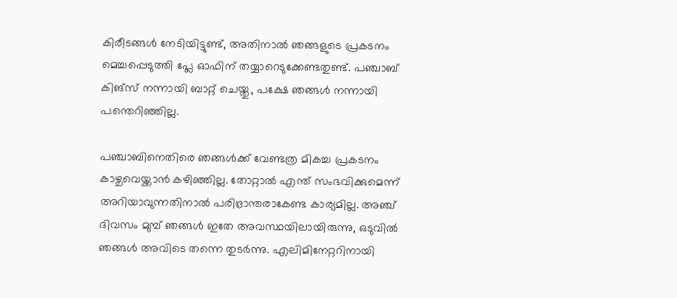കിരീടങ്ങള്‍ നേടിയിട്ടുണ്ട്, അതിനാല്‍ ഞങ്ങളുടെ പ്രകടനം മെച്ചപ്പെടുത്തി പ്ലേ ഓഫിന് തയ്യാറെടുക്കേണ്ടതുണ്ട്. പഞ്ചാബ് കിങ്സ് നന്നായി ബാറ്റ് ചെയ്തു, പക്ഷേ ഞങ്ങള്‍ നന്നായി പന്തെറിഞ്ഞില്ല.

പഞ്ചാബിനെതിരെ ഞങ്ങള്‍ക്ക് വേണ്ടത്ര മികച്ച പ്രകടനം കാഴ്ചവെയ്ക്കാന്‍ കഴിഞ്ഞില്ല. തോറ്റാല്‍ എന്ത് സംഭവിക്കുമെന്ന് അറിയാവുന്നതിനാല്‍ പരിഭ്രാന്തരാകേണ്ട കാര്യമില്ല. അഞ്ച് ദിവസം മുമ്പ് ഞങ്ങള്‍ ഇതേ അവസ്ഥയിലായിരുന്നു, ഒടുവില്‍ ഞങ്ങള്‍ അവിടെ തന്നെ തുടര്‍ന്നു. എലിമിനേറ്ററിനായി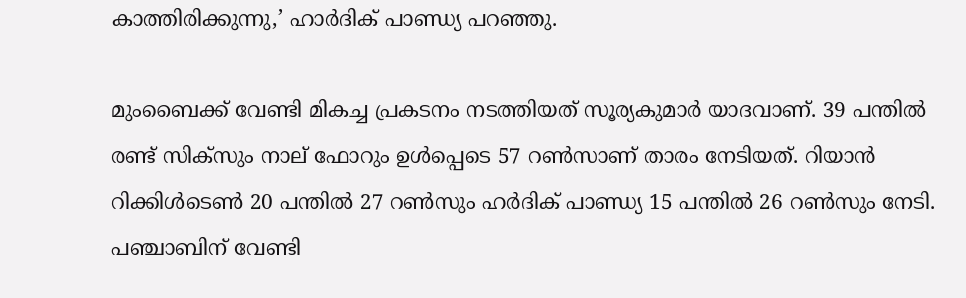കാത്തിരിക്കുന്നു,’ ഹാര്‍ദിക് പാണ്ഡ്യ പറഞ്ഞു.

മുംബൈക്ക് വേണ്ടി മികച്ച പ്രകടനം നടത്തിയത് സൂര്യകുമാര്‍ യാദവാണ്. 39 പന്തില്‍ രണ്ട് സിക്‌സും നാല് ഫോറും ഉള്‍പ്പെടെ 57 റണ്‍സാണ് താരം നേടിയത്. റിയാന്‍ റിക്കിള്‍ടെണ്‍ 20 പന്തില്‍ 27 റണ്‍സും ഹര്‍ദിക് പാണ്ഡ്യ 15 പന്തില്‍ 26 റണ്‍സും നേടി. പഞ്ചാബിന് വേണ്ടി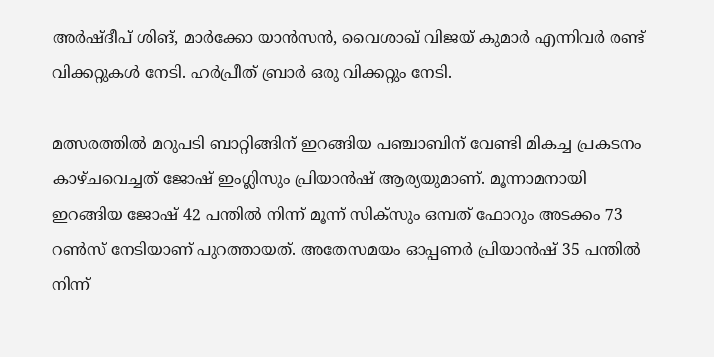അര്‍ഷ്ദീപ് ശിങ്, മാര്‍ക്കോ യാന്‍സന്‍, വൈശാഖ് വിജയ് കുമാര്‍ എന്നിവര്‍ രണ്ട് വിക്കറ്റുകള്‍ നേടി. ഹര്‍പ്രീത് ബ്രാര്‍ ഒരു വിക്കറ്റും നേടി.

മത്സരത്തില്‍ മറുപടി ബാറ്റിങ്ങിന് ഇറങ്ങിയ പഞ്ചാബിന് വേണ്ടി മികച്ച പ്രകടനം കാഴ്ചവെച്ചത് ജോഷ് ഇംഗ്ലിസും പ്രിയാന്‍ഷ് ആര്യയുമാണ്. മൂന്നാമനായി ഇറങ്ങിയ ജോഷ് 42 പന്തില്‍ നിന്ന് മൂന്ന് സിക്‌സും ഒമ്പത് ഫോറും അടക്കം 73 റണ്‍സ് നേടിയാണ് പുറത്തായത്. അതേസമയം ഓപ്പണര്‍ പ്രിയാന്‍ഷ് 35 പന്തില്‍ നിന്ന്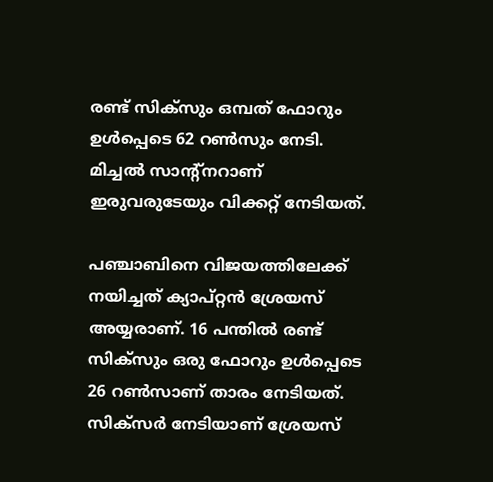രണ്ട് സിക്‌സും ഒമ്പത് ഫോറും ഉള്‍പ്പെടെ 62 റണ്‍സും നേടി. മിച്ചല്‍ സാന്റ്‌നറാണ് ഇരുവരുടേയും വിക്കറ്റ് നേടിയത്.

പഞ്ചാബിനെ വിജയത്തിലേക്ക് നയിച്ചത് ക്യാപ്റ്റന്‍ ശ്രേയസ് അയ്യരാണ്. 16 പന്തില്‍ രണ്ട് സിക്‌സും ഒരു ഫോറും ഉള്‍പ്പെടെ 26 റണ്‍സാണ് താരം നേടിയത്. സിക്സര്‍ നേടിയാണ് ശ്രേയസ്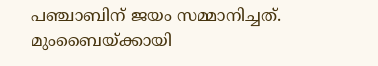പഞ്ചാബിന് ജയം സമ്മാനിച്ചത്. മുംബൈയ്ക്കായി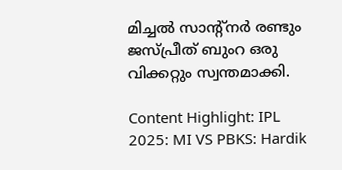മിച്ചല്‍ സാന്റ്നര്‍ രണ്ടും ജസ്പ്രീത് ബുംറ ഒരു വിക്കറ്റും സ്വന്തമാക്കി.

Content Highlight: IPL 2025: MI VS PBKS: Hardik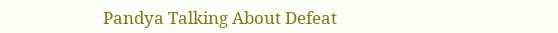Pandya Talking About Defeat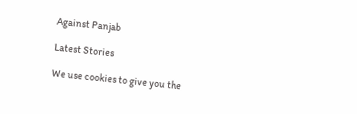Against Panjab

Latest Stories

We use cookies to give you the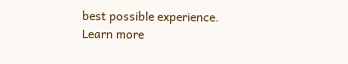best possible experience. Learn more